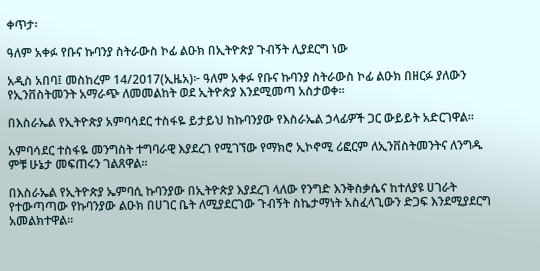ቀጥታ፡

ዓለም አቀፉ የቡና ኩባንያ ስትራውስ ኮፊ ልዑክ በኢትዮጵያ ጉብኝት ሊያደርግ ነው

አዲስ አበባ፤ መስከረም 14/2017(ኢዜአ)፦ ዓለም አቀፉ የቡና ኩባንያ ስትራውስ ኮፊ ልዑክ በዘርፉ ያለውን የኢንቨስትመንት አማራጭ ለመመልከት ወደ ኢትዮጵያ እንደሚመጣ አስታወቀ።

በእስራኤል የኢትዮጵያ አምባሳደር ተስፋዬ ይታይህ ከኩባንያው የእስራኤል ኃላፊዎች ጋር ውይይት አድርገዋል።

አምባሳደር ተስፋዬ መንግስት ተግባራዊ እያደረገ የሚገኘው የማክሮ ኢኮኖሚ ሪፎርም ለኢንቨስትመንትና ለንግዱ ምቹ ሁኔታ መፍጠሩን ገልጸዋል።

በእስራኤል የኢትዮጵያ ኤምባሲ ኩባንያው በኢትዮጵያ እያደረገ ላለው የንግድ እንቅስቃሴና ከተለያዩ ሀገራት የተውጣጣው የኩባንያው ልዑክ በሀገር ቤት ለሚያደርገው ጉብኝት ስኬታማነት አስፈላጊውን ድጋፍ እንደሚያደርግ አመልክተዋል።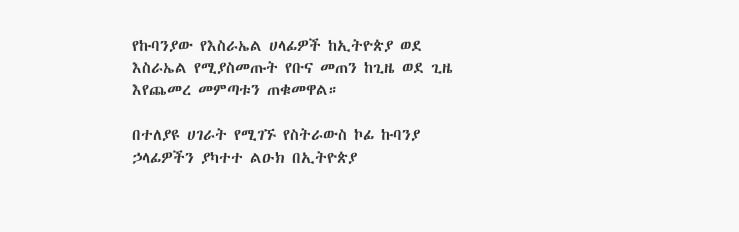የኩባንያው የእስራኤል ሀላፊዎች ከኢትዮጵያ ወደ እስራኤል የሚያስመጡት የቡና መጠን ከጊዜ ወደ ጊዜ እየጨመረ መምጣቱን ጠቁመዋል።

በተለያዩ ሀገራት የሚገኙ የስትራውስ ኮፊ ኩባንያ ኃላፊዎችን ያካተተ ልዑክ በኢትዮጵያ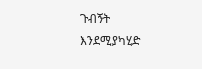ጉብኝት እንደሚያካሂድ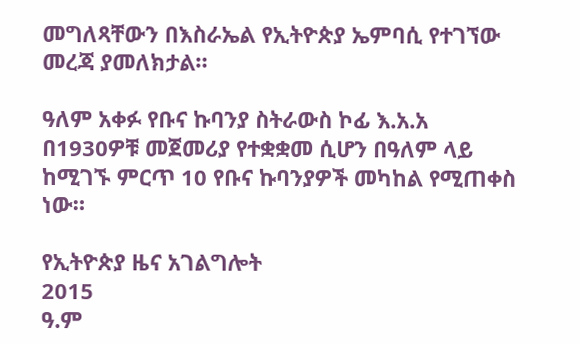መግለጻቸውን በእስራኤል የኢትዮጵያ ኤምባሲ የተገኘው መረጃ ያመለክታል።

ዓለም አቀፉ የቡና ኩባንያ ስትራውስ ኮፊ እ.አ.አ በ1930ዎቹ መጀመሪያ የተቋቋመ ሲሆን በዓለም ላይ ከሚገኙ ምርጥ 10 የቡና ኩባንያዎች መካከል የሚጠቀስ ነው።

የኢትዮጵያ ዜና አገልግሎት
2015
ዓ.ም